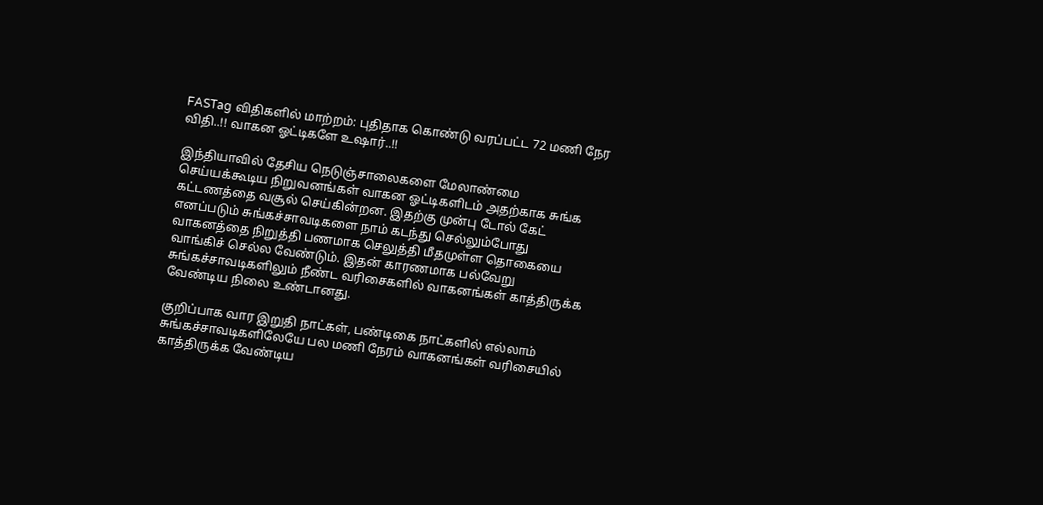FASTag விதிகளில் மாற்றம்: புதிதாக கொண்டு வரப்பட்ட 72 மணி நேர விதி..!! வாகன ஓட்டிகளே உஷார்..!!

இந்தியாவில் தேசிய நெடுஞ்சாலைகளை மேலாண்மை செய்யக்கூடிய நிறுவனங்கள் வாகன ஓட்டிகளிடம் அதற்காக சுங்க கட்டணத்தை வசூல் செய்கின்றன. இதற்கு முன்பு டோல் கேட் எனப்படும் சுங்கச்சாவடிகளை நாம் கடந்து செல்லும்போது வாகனத்தை நிறுத்தி பணமாக செலுத்தி மீதமுள்ள தொகையை வாங்கிச் செல்ல வேண்டும். இதன் காரணமாக பல்வேறு சுங்கச்சாவடிகளிலும் நீண்ட வரிசைகளில் வாகனங்கள் காத்திருக்க வேண்டிய நிலை உண்டானது.

குறிப்பாக வார இறுதி நாட்கள், பண்டிகை நாட்களில் எல்லாம் சுங்கச்சாவடிகளிலேயே பல மணி நேரம் வாகனங்கள் வரிசையில் காத்திருக்க வேண்டிய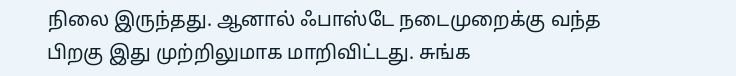நிலை இருந்தது. ஆனால் ஃபாஸ்டே நடைமுறைக்கு வந்த பிறகு இது முற்றிலுமாக மாறிவிட்டது. சுங்க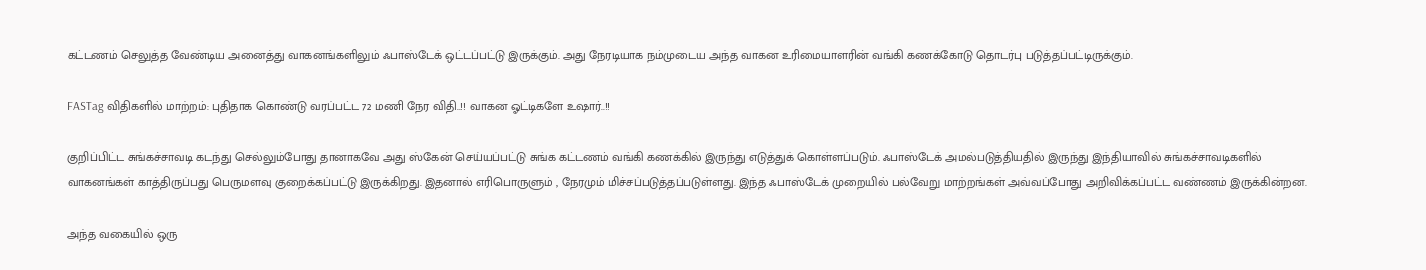கட்டணம் செலுத்த வேண்டிய அனைத்து வாகனங்களிலும் ஃபாஸ்டேக் ஒட்டப்பட்டு இருக்கும். அது நேரடியாக நம்முடைய அந்த வாகன உரிமையாளரின் வங்கி கணக்கோடு தொடர்பு படுத்தப்பட்டிருக்கும்.

FASTag விதிகளில் மாற்றம்: புதிதாக கொண்டு வரப்பட்ட 72 மணி நேர விதி..!! வாகன ஓட்டிகளே உஷார்..!!

குறிப்பிட்ட சுங்கச்சாவடி கடந்து செல்லும்போது தானாகவே அது ஸ்கேன் செய்யப்பட்டு சுங்க கட்டணம் வங்கி கணக்கில் இருந்து எடுத்துக் கொள்ளப்படும். ஃபாஸ்டேக் அமல்படுத்தியதில் இருந்து இந்தியாவில் சுங்கச்சாவடிகளில் வாகனங்கள் காத்திருப்பது பெருமளவு குறைக்கப்பட்டு இருக்கிறது. இதனால் எரிபொருளும் , நேரமும் மிச்சப்படுத்தப்படுள்ளது. இந்த ஃபாஸ்டேக் முறையில் பல்வேறு மாற்றங்கள் அவ்வப்போது அறிவிக்கப்பட்ட வண்ணம் இருக்கின்றன.

அந்த வகையில் ஒரு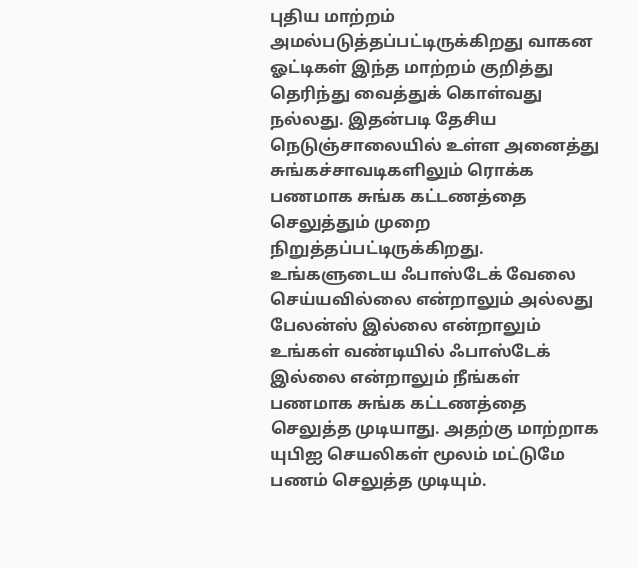புதிய மாற்றம் அமல்படுத்தப்பட்டிருக்கிறது வாகன ஓட்டிகள் இந்த மாற்றம் குறித்து தெரிந்து வைத்துக் கொள்வது நல்லது. இதன்படி தேசிய நெடுஞ்சாலையில் உள்ள அனைத்து சுங்கச்சாவடிகளிலும் ரொக்க பணமாக சுங்க கட்டணத்தை செலுத்தும் முறை நிறுத்தப்பட்டிருக்கிறது. உங்களுடைய ஃபாஸ்டேக் வேலை செய்யவில்லை என்றாலும் அல்லது பேலன்ஸ் இல்லை என்றாலும் உங்கள் வண்டியில் ஃபாஸ்டேக் இல்லை என்றாலும் நீங்கள் பணமாக சுங்க கட்டணத்தை செலுத்த முடியாது. அதற்கு மாற்றாக யுபிஐ செயலிகள் மூலம் மட்டுமே பணம் செலுத்த முடியும்.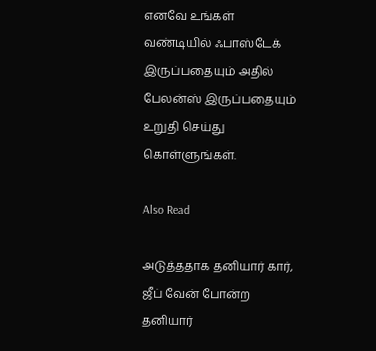எனவே உங்கள் வண்டியில் ஃபாஸ்டேக் இருப்பதையும் அதில் பேலன்ஸ் இருப்பதையும் உறுதி செய்து கொள்ளுங்கள்.

Also Read

அடுத்ததாக தனியார் கார், ஜீப் வேன் போன்ற தனியார்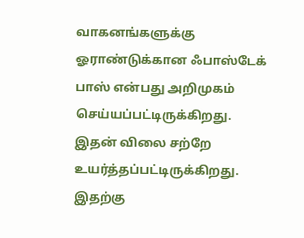வாகனங்களுக்கு ஓராண்டுக்கான ஃபாஸ்டேக் பாஸ் என்பது அறிமுகம் செய்யப்பட்டிருக்கிறது. இதன் விலை சற்றே உயர்த்தப்பட்டிருக்கிறது. இதற்கு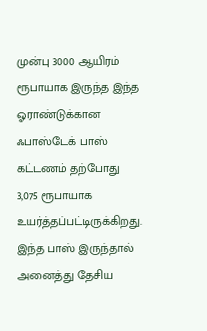முன்பு 3000 ஆயிரம் ரூபாயாக இருந்த இந்த ஓராண்டுக்கான ஃபாஸ்டேக் பாஸ் கட்டணம் தற்போது 3,075 ரூபாயாக உயர்த்தப்பட்டிருக்கிறது. இந்த பாஸ் இருந்தால் அனைத்து தேசிய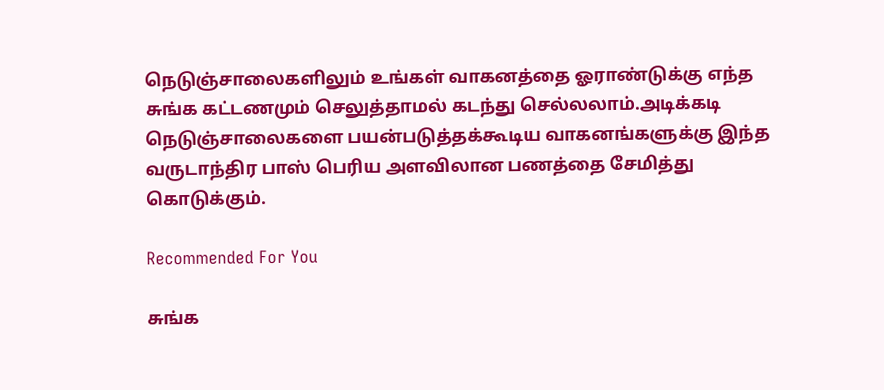நெடுஞ்சாலைகளிலும் உங்கள் வாகனத்தை ஓராண்டுக்கு எந்த சுங்க கட்டணமும் செலுத்தாமல் கடந்து செல்லலாம்.அடிக்கடி நெடுஞ்சாலைகளை பயன்படுத்தக்கூடிய வாகனங்களுக்கு இந்த வருடாந்திர பாஸ் பெரிய அளவிலான பணத்தை சேமித்து கொடுக்கும்.

Recommended For You

சுங்க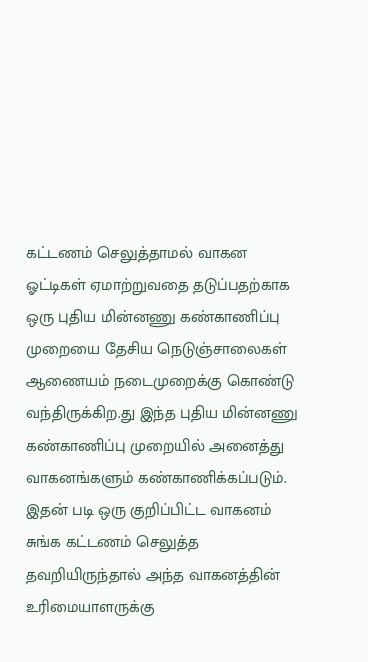கட்டணம் செலுத்தாமல் வாகன ஓட்டிகள் ஏமாற்றுவதை தடுப்பதற்காக ஒரு புதிய மின்னணு கண்காணிப்பு முறையை தேசிய நெடுஞ்சாலைகள் ஆணையம் நடைமுறைக்கு கொண்டு வந்திருக்கிற.து இந்த புதிய மின்னணு கண்காணிப்பு முறையில் அனைத்து வாகனங்களும் கண்காணிக்கப்படும். இதன் படி ஒரு குறிப்பிட்ட வாகனம் சுங்க கட்டணம் செலுத்த தவறியிருந்தால் அந்த வாகனத்தின் உரிமையாளருக்கு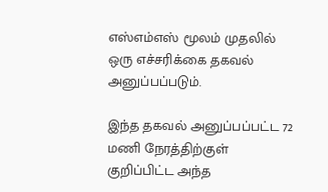எஸ்எம்எஸ் மூலம் முதலில் ஒரு எச்சரிக்கை தகவல் அனுப்பப்படும்.

இந்த தகவல் அனுப்பப்பட்ட 72 மணி நேரத்திற்குள் குறிப்பிட்ட அந்த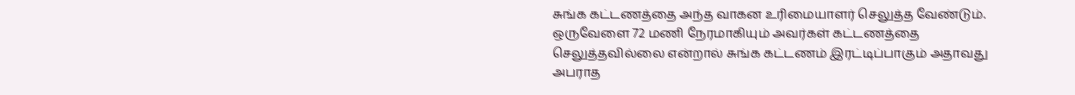சுங்க கட்டணத்தை அந்த வாகன உரிமையாளர் செலுத்த வேண்டும். ஒருவேளை 72 மணி நேரமாகியும் அவர்கள் கட்டணத்தை செலுத்தவில்லை என்றால் சுங்க கட்டணம் இரட்டிப்பாகும் அதாவது அபராத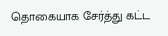தொகையாக சேர்த்து கட்ட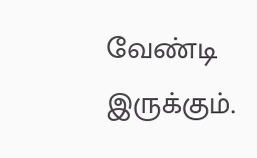வேண்டி இருக்கும்.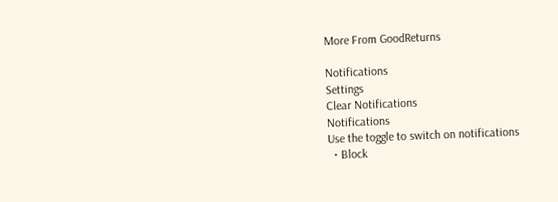More From GoodReturns

Notifications
Settings
Clear Notifications
Notifications
Use the toggle to switch on notifications
  • Block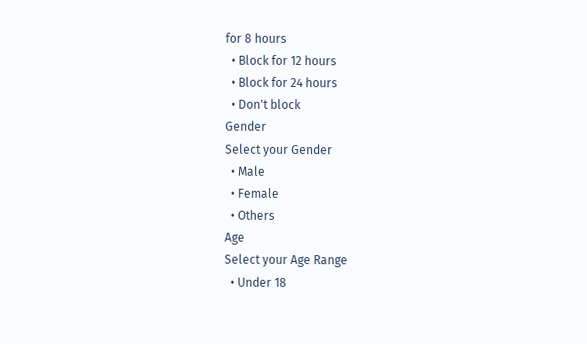for 8 hours
  • Block for 12 hours
  • Block for 24 hours
  • Don't block
Gender
Select your Gender
  • Male
  • Female
  • Others
Age
Select your Age Range
  • Under 18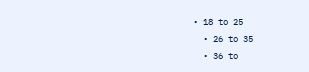• 18 to 25
  • 26 to 35
  • 36 to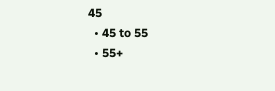45
  • 45 to 55
  • 55+